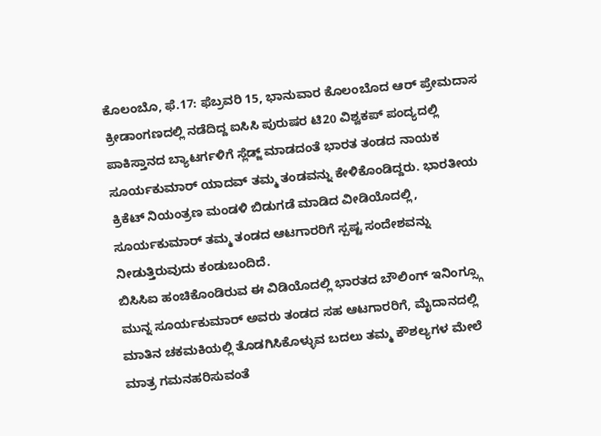ಕೊಲಂಬೊ, ಫೆ.17: ಫೆಬ್ರವರಿ 15, ಭಾನುವಾರ ಕೊಲಂಬೊದ ಆರ್ ಪ್ರೇಮದಾಸ ಕ್ರೀಡಾಂಗಣದಲ್ಲಿ ನಡೆದಿದ್ದ ಐಸಿಸಿ ಪುರುಷರ ಟಿ20 ವಿಶ್ವಕಪ್ ಪಂದ್ಯದಲ್ಲಿ ಪಾಕಿಸ್ತಾನದ ಬ್ಯಾಟರ್ಗಳಿಗೆ ಸ್ಲೆಡ್ಜ್ ಮಾಡದಂತೆ ಭಾರತ ತಂಡದ ನಾಯಕ ಸೂರ್ಯಕುಮಾರ್ ಯಾದವ್ ತಮ್ಮ ತಂಡವನ್ನು ಕೇಳಿಕೊಂಡಿದ್ದರು. ಭಾರತೀಯ ಕ್ರಿಕೆಟ್ ನಿಯಂತ್ರಣ ಮಂಡಳಿ ಬಿಡುಗಡೆ ಮಾಡಿದ ವೀಡಿಯೊದಲ್ಲಿ, ಸೂರ್ಯಕುಮಾರ್ ತಮ್ಮ ತಂಡದ ಆಟಗಾರರಿಗೆ ಸ್ಪಷ್ಟ ಸಂದೇಶವನ್ನು ನೀಡುತ್ತಿರುವುದು ಕಂಡುಬಂದಿದೆ.
ಬಿಸಿಸಿಐ ಹಂಚಿಕೊಂಡಿರುವ ಈ ವಿಡಿಯೊದಲ್ಲಿ ಭಾರತದ ಬೌಲಿಂಗ್ ಇನಿಂಗ್ಸ್ಗೂ ಮುನ್ನ ಸೂರ್ಯಕುಮಾರ್ ಅವರು ತಂಡದ ಸಹ ಆಟಗಾರರಿಗೆ, ಮೈದಾನದಲ್ಲಿ ಮಾತಿನ ಚಕಮಕಿಯಲ್ಲಿ ತೊಡಗಿಸಿಕೊಳ್ಳುವ ಬದಲು ತಮ್ಮ ಕೌಶಲ್ಯಗಳ ಮೇಲೆ ಮಾತ್ರ ಗಮನಹರಿಸುವಂತೆ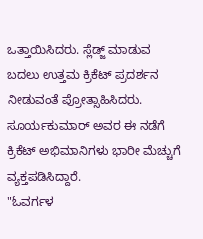ಒತ್ತಾಯಿಸಿದರು. ಸ್ಲೆಡ್ಜ್ ಮಾಡುವ ಬದಲು ಉತ್ತಮ ಕ್ರಿಕೆಟ್ ಪ್ರದರ್ಶನ ನೀಡುವಂತೆ ಪ್ರೋತ್ಸಾಹಿಸಿದರು. ಸೂರ್ಯಕುಮಾರ್ ಅವರ ಈ ನಡೆಗೆ ಕ್ರಿಕೆಟ್ ಅಭಿಮಾನಿಗಳು ಭಾರೀ ಮೆಚ್ಚುಗೆ ವ್ಯಕ್ತಪಡಿಸಿದ್ದಾರೆ.
"ಓವರ್ಗಳ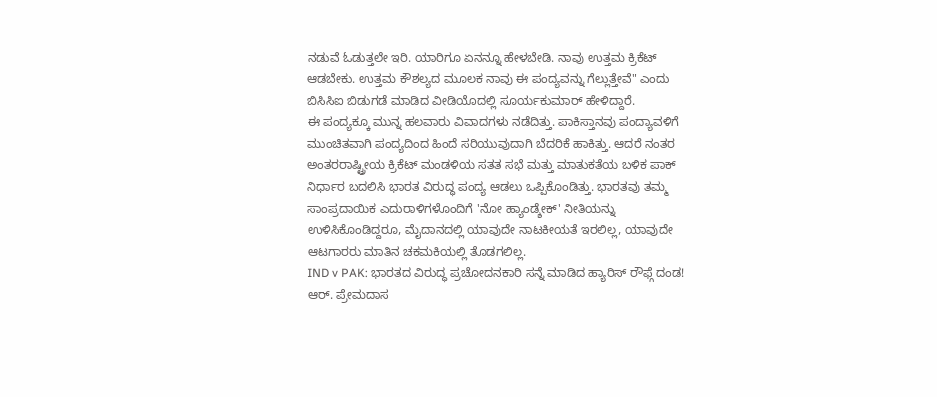ನಡುವೆ ಓಡುತ್ತಲೇ ಇರಿ. ಯಾರಿಗೂ ಏನನ್ನೂ ಹೇಳಬೇಡಿ. ನಾವು ಉತ್ತಮ ಕ್ರಿಕೆಟ್ ಆಡಬೇಕು. ಉತ್ತಮ ಕೌಶಲ್ಯದ ಮೂಲಕ ನಾವು ಈ ಪಂದ್ಯವನ್ನು ಗೆಲ್ಲುತ್ತೇವೆ" ಎಂದು ಬಿಸಿಸಿಐ ಬಿಡುಗಡೆ ಮಾಡಿದ ವೀಡಿಯೊದಲ್ಲಿ ಸೂರ್ಯಕುಮಾರ್ ಹೇಳಿದ್ದಾರೆ.
ಈ ಪಂದ್ಯಕ್ಕೂ ಮುನ್ನ ಹಲವಾರು ವಿವಾದಗಳು ನಡೆದಿತ್ತು. ಪಾಕಿಸ್ತಾನವು ಪಂದ್ಯಾವಳಿಗೆ ಮುಂಚಿತವಾಗಿ ಪಂದ್ಯದಿಂದ ಹಿಂದೆ ಸರಿಯುವುದಾಗಿ ಬೆದರಿಕೆ ಹಾಕಿತ್ತು. ಆದರೆ ನಂತರ ಅಂತರರಾಷ್ಟ್ರೀಯ ಕ್ರಿಕೆಟ್ ಮಂಡಳಿಯ ಸತತ ಸಭೆ ಮತ್ತು ಮಾತುಕತೆಯ ಬಳಿಕ ಪಾಕ್ ನಿರ್ಧಾರ ಬದಲಿಸಿ ಭಾರತ ವಿರುದ್ಧ ಪಂದ್ಯ ಆಡಲು ಒಪ್ಪಿಕೊಂಡಿತ್ತು. ಭಾರತವು ತಮ್ಮ ಸಾಂಪ್ರದಾಯಿಕ ಎದುರಾಳಿಗಳೊಂದಿಗೆ 'ನೋ ಹ್ಯಾಂಡ್ಶೇಕ್' ನೀತಿಯನ್ನು ಉಳಿಸಿಕೊಂಡಿದ್ದರೂ, ಮೈದಾನದಲ್ಲಿ ಯಾವುದೇ ನಾಟಕೀಯತೆ ಇರಲಿಲ್ಲ, ಯಾವುದೇ ಆಟಗಾರರು ಮಾತಿನ ಚಕಮಕಿಯಲ್ಲಿ ತೊಡಗಲಿಲ್ಲ.
IND v PAK: ಭಾರತದ ವಿರುದ್ಧ ಪ್ರಚೋದನಕಾರಿ ಸನ್ನೆ ಮಾಡಿದ ಹ್ಯಾರಿಸ್ ರೌಫ್ಗೆ ದಂಡ!
ಆರ್. ಪ್ರೇಮದಾಸ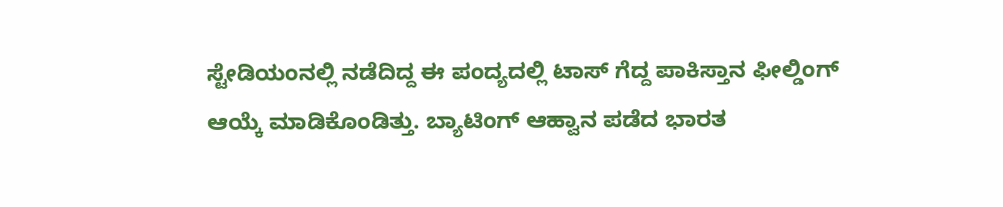ಸ್ಟೇಡಿಯಂನಲ್ಲಿ ನಡೆದಿದ್ದ ಈ ಪಂದ್ಯದಲ್ಲಿ ಟಾಸ್ ಗೆದ್ದ ಪಾಕಿಸ್ತಾನ ಫೀಲ್ಡಿಂಗ್ ಆಯ್ಕೆ ಮಾಡಿಕೊಂಡಿತ್ತು. ಬ್ಯಾಟಿಂಗ್ ಆಹ್ವಾನ ಪಡೆದ ಭಾರತ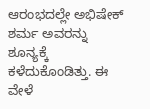ಆರಂಭದಲ್ಲೇ ಅಭಿಷೇಕ್ ಶರ್ಮ ಅವರನ್ನು ಶೂನ್ಯಕ್ಕೆ ಕಳೆದುಕೊಂಡಿತ್ತು. ಈ ವೇಳೆ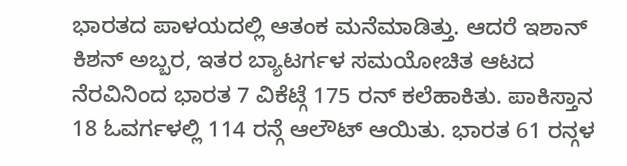ಭಾರತದ ಪಾಳಯದಲ್ಲಿ ಆತಂಕ ಮನೆಮಾಡಿತ್ತು. ಆದರೆ ಇಶಾನ್ ಕಿಶನ್ ಅಬ್ಬರ, ಇತರ ಬ್ಯಾಟರ್ಗಳ ಸಮಯೋಚಿತ ಆಟದ ನೆರವಿನಿಂದ ಭಾರತ 7 ವಿಕೆಟ್ಗೆ 175 ರನ್ ಕಲೆಹಾಕಿತು. ಪಾಕಿಸ್ತಾನ 18 ಓವರ್ಗಳಲ್ಲಿ 114 ರನ್ಗೆ ಆಲೌಟ್ ಆಯಿತು. ಭಾರತ 61 ರನ್ಗಳ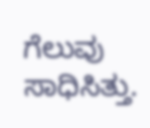ಗೆಲುವು ಸಾಧಿಸಿತ್ತು.